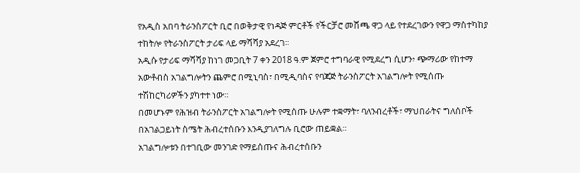የአዲስ አበባ ትራንስፖርት ቢሮ በወቅታዊ የነዳጅ ምርቶች የችርቻሮ መሸጫ ዋጋ ላይ የተደረገውን የዋጋ ማስተካከያ ተከትሎ የትራንስፖርት ታሪፍ ላይ ማሻሻያ አደረገ፡፡
አዲሱ የታሪፍ ማሻሻያ ከነገ መጋቢት 7 ቀን 2018 ዓ.ም ጀምሮ ተግባራዊ የሚደረግ ሲሆን፥ ጭማሪው የከተማ አውቶብስ አገልግሎትን ጨምሮ በሚኒባስ፣ በሚዲባስና የባጃጅ ትራንስፖርት አገልግሎት የሚሰጡ ተሽከርካሪዎችን ያካተተ ነው።
በመሆኑም የሕዝብ ትራንስፖርት አገልግሎት የሚሰጡ ሁሉም ተቋማት፣ ባለንብረቶች፣ ማህበራትና ግለሰቦች በአገልጋይነት ስሜት ሕብረተሰቡን እንዲያገለግሉ ቢሮው ጠይቋል።
አገልግሎቱን በተገቢው መንገድ የማይሰጡና ሕብረተሰቡን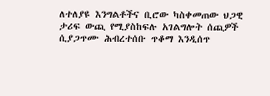ለተለያዩ እንግልቶችና ቢሮው ካስቀመጠው ህጋዊ ታሪፍ ውጪ የሚያስከፍሉ አገልግሎት ሰጪዎች ሲያጋጥሙ ሕብረተሰቡ ጥቆማ እንዲሰጥ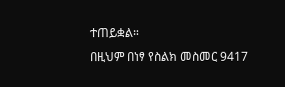ተጠይቋል።
በዚህም በነፃ የስልክ መስመር 9417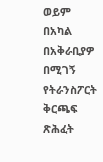ወይም በአካል በአቅራቢያዎ በሚገኝ የትራንስፖርት ቅርጫፍ ጽሕፈት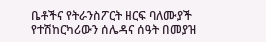ቤቶችና የትራንስፖርት ዘርፍ ባለሙያች የተሽከርካሪውን ሰሌዳና ሰዓት በመያዝ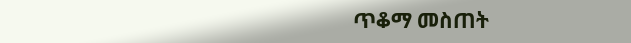ጥቆማ መስጠት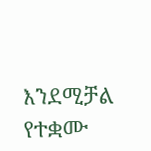እንደሚቻል የተቋሙ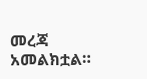መረጃ አመልክቷል።